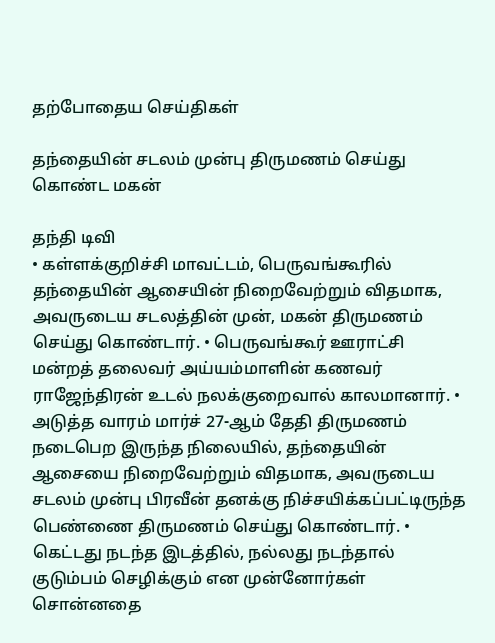தற்போதைய செய்திகள்

தந்தையின் சடலம் முன்பு திருமணம் செய்து கொண்ட மகன்

தந்தி டிவி
• கள்ளக்குறிச்சி மாவட்டம், பெருவங்கூரில் தந்தையின் ஆசையின் நிறைவேற்றும் விதமாக, அவருடைய சடலத்தின் முன், மகன் திருமணம் செய்து கொண்டார். • பெருவங்கூர் ஊராட்சி மன்றத் தலைவர் அய்யம்மாளின் கணவர் ராஜேந்திரன் உடல் நலக்குறைவால் காலமானார். • அடுத்த வாரம் மார்ச் 27-ஆம் தேதி திருமணம் நடைபெற இருந்த நிலையில், தந்தையின் ஆசையை நிறைவேற்றும் விதமாக, அவருடைய சடலம் முன்பு பிரவீன் தனக்கு நிச்சயிக்கப்பட்டிருந்த பெண்ணை திருமணம் செய்து கொண்டார். • கெட்டது நடந்த இடத்தில், நல்லது நடந்தால் குடும்பம் செழிக்கும் என முன்னோர்கள் சொன்னதை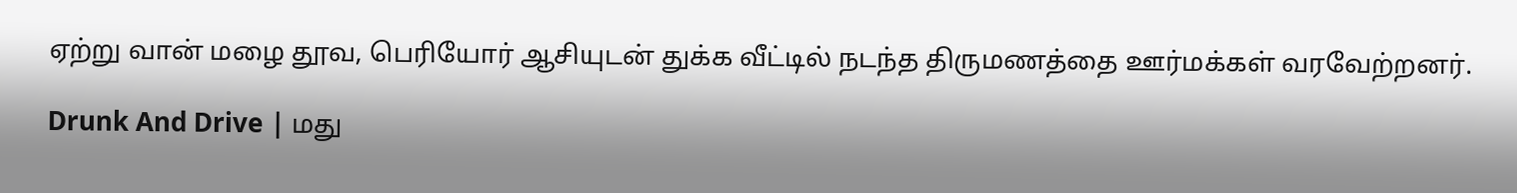ஏற்று வான் மழை தூவ, பெரியோர் ஆசியுடன் துக்க வீட்டில் நடந்த திருமணத்தை ஊர்மக்கள் வரவேற்றனர்.

Drunk And Drive | மது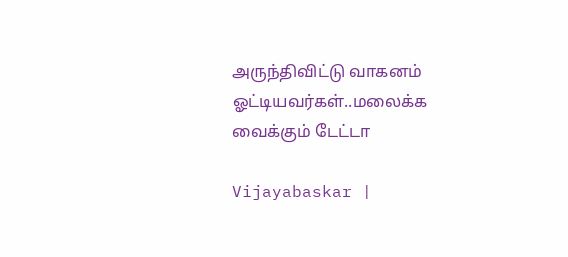அருந்திவிட்டு வாகனம் ஓட்டியவர்கள்..மலைக்க வைக்கும் டேட்டா

Vijayabaskar |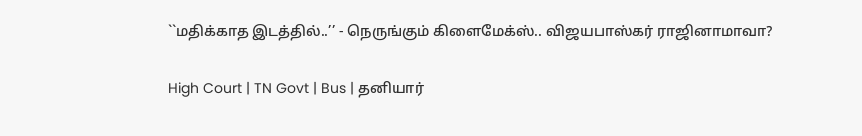``மதிக்காத இடத்தில்..’’ - நெருங்கும் கிளைமேக்ஸ்.. விஜயபாஸ்கர் ராஜினாமாவா?

High Court | TN Govt | Bus | தனியார்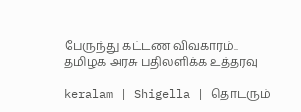பேருந்து கட்டண விவகாரம்.. தமிழக அரசு பதிலளிக்க உத்தரவு

keralam | Shigella | தொடரும்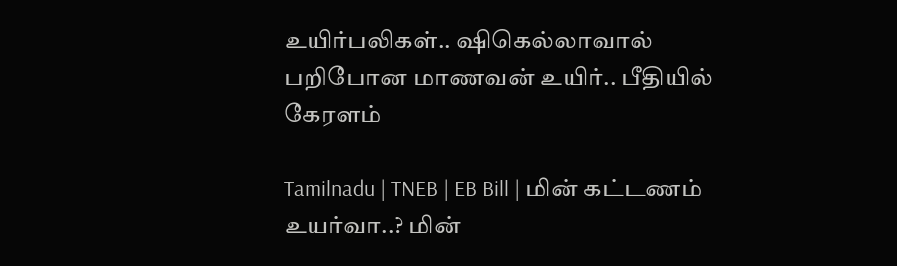உயிர்பலிகள்.. ஷிகெல்லாவால் பறிபோன மாணவன் உயிர்.. பீதியில் கேரளம்

Tamilnadu | TNEB | EB Bill | மின் கட்டணம் உயர்வா..? மின்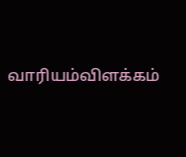வாரியம்விளக்கம்